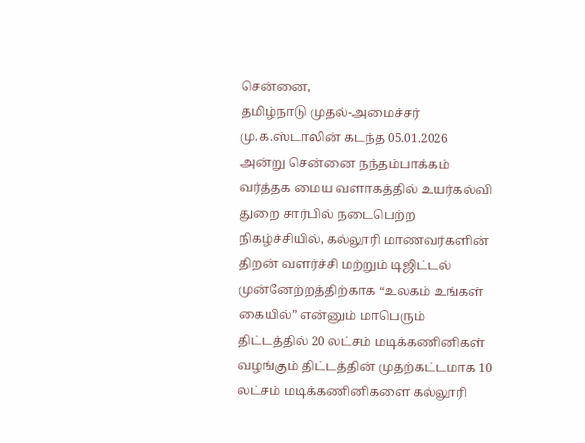சென்னை,
தமிழ்நாடு முதல்-அமைச்சர் மு.க.ஸ்டாலின் கடந்த 05.01.2026 அன்று சென்னை நந்தம்பாக்கம் வர்த்தக மைய வளாகத்தில் உயர்கல்வி துறை சார்பில் நடைபெற்ற நிகழ்ச்சியில், கல்லூரி மாணவர்களின் திறன் வளர்ச்சி மற்றும் டிஜிட்டல் முன்னேற்றத்திற்காக “உலகம் உங்கள் கையில்” என்னும் மாபெரும் திட்டத்தில் 20 லட்சம் மடிக்கணினிகள் வழங்கும் திட்டத்தின் முதற்கட்டமாக 10 லட்சம் மடிக்கணினிகளை கல்லூரி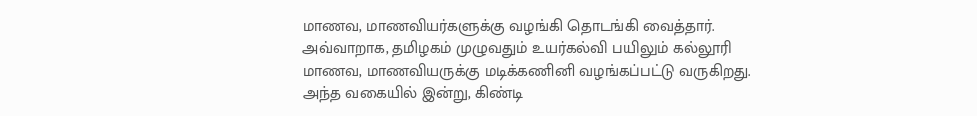மாணவ, மாணவியர்களுக்கு வழங்கி தொடங்கி வைத்தார்.
அவ்வாறாக, தமிழகம் முழுவதும் உயர்கல்வி பயிலும் கல்லூரி மாணவ, மாணவியருக்கு மடிக்கணினி வழங்கப்பட்டு வருகிறது. அந்த வகையில் இன்று, கிண்டி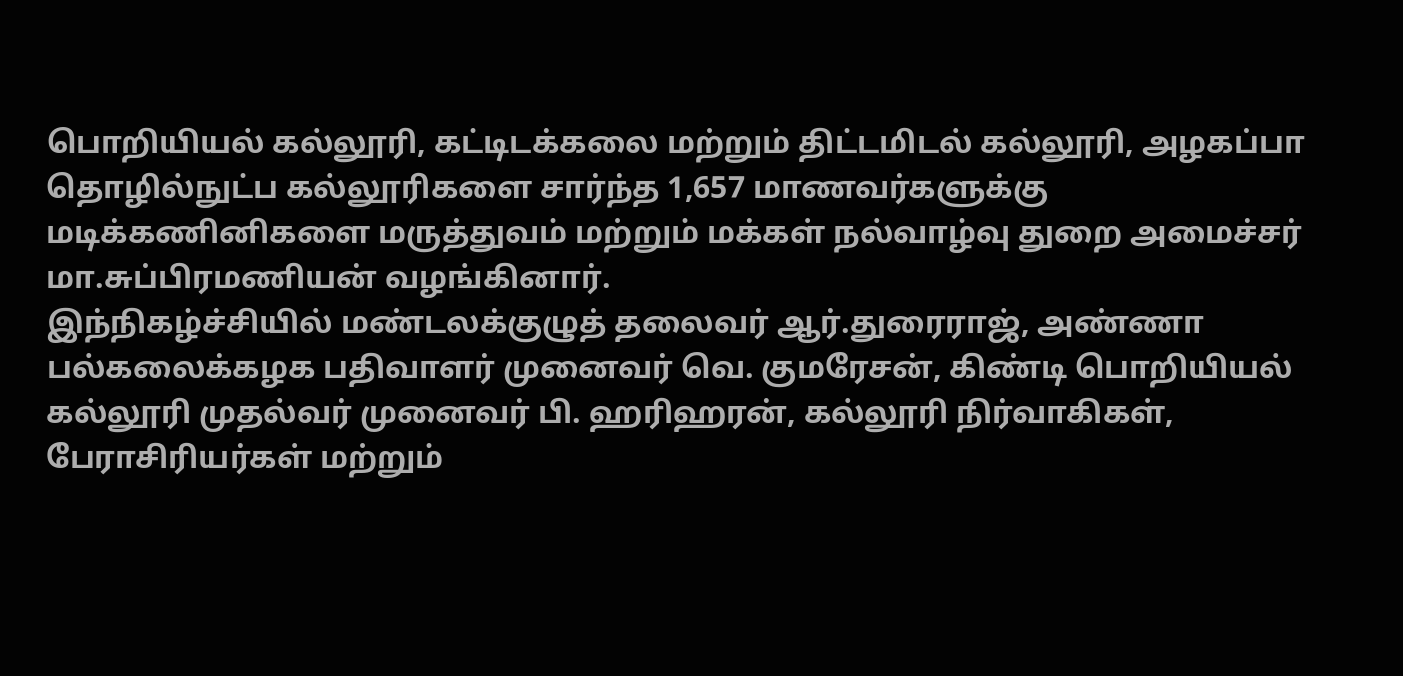பொறியியல் கல்லூரி, கட்டிடக்கலை மற்றும் திட்டமிடல் கல்லூரி, அழகப்பா தொழில்நுட்ப கல்லூரிகளை சார்ந்த 1,657 மாணவர்களுக்கு மடிக்கணினிகளை மருத்துவம் மற்றும் மக்கள் நல்வாழ்வு துறை அமைச்சர் மா.சுப்பிரமணியன் வழங்கினார்.
இந்நிகழ்ச்சியில் மண்டலக்குழுத் தலைவர் ஆர்.துரைராஜ், அண்ணா பல்கலைக்கழக பதிவாளர் முனைவர் வெ. குமரேசன், கிண்டி பொறியியல் கல்லூரி முதல்வர் முனைவர் பி. ஹரிஹரன், கல்லூரி நிர்வாகிகள், பேராசிரியர்கள் மற்றும்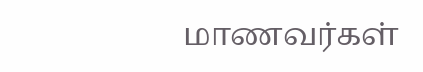மாணவர்கள்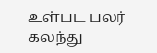உள்பட பலர் கலந்து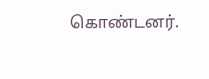கொண்டனர்.